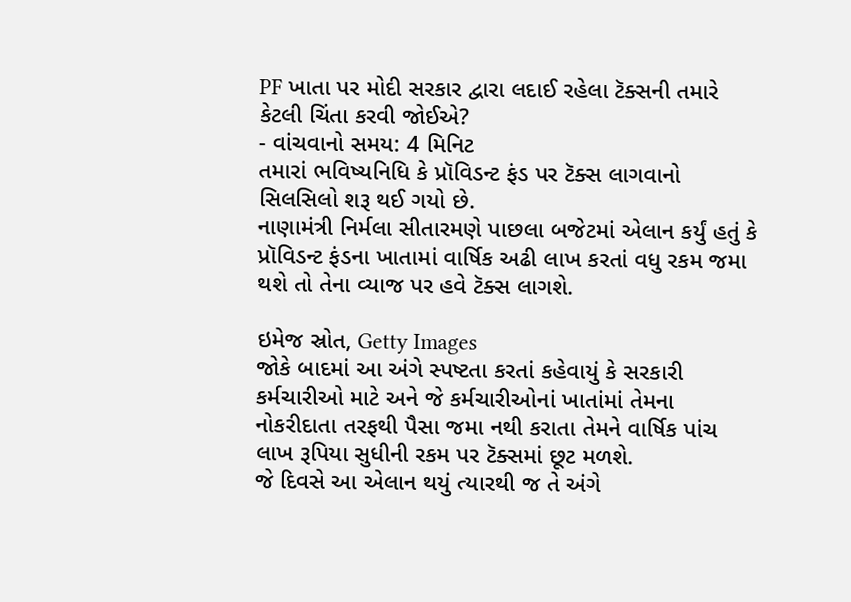PF ખાતા પર મોદી સરકાર દ્વારા લદાઈ રહેલા ટૅક્સની તમારે કેટલી ચિંતા કરવી જોઈએ?
- વાંચવાનો સમય: 4 મિનિટ
તમારાં ભવિષ્યનિધિ કે પ્રૉવિડન્ટ ફંડ પર ટૅક્સ લાગવાનો સિલસિલો શરૂ થઈ ગયો છે.
નાણામંત્રી નિર્મલા સીતારમણે પાછલા બજેટમાં એલાન કર્યું હતું કે પ્રૉવિડન્ટ ફંડના ખાતામાં વાર્ષિક અઢી લાખ કરતાં વધુ રકમ જમા થશે તો તેના વ્યાજ પર હવે ટૅક્સ લાગશે.

ઇમેજ સ્રોત, Getty Images
જોકે બાદમાં આ અંગે સ્પષ્ટતા કરતાં કહેવાયું કે સરકારી કર્મચારીઓ માટે અને જે કર્મચારીઓનાં ખાતાંમાં તેમના નોકરીદાતા તરફથી પૈસા જમા નથી કરાતા તેમને વાર્ષિક પાંચ લાખ રૂપિયા સુધીની રકમ પર ટૅક્સમાં છૂટ મળશે.
જે દિવસે આ એલાન થયું ત્યારથી જ તે અંગે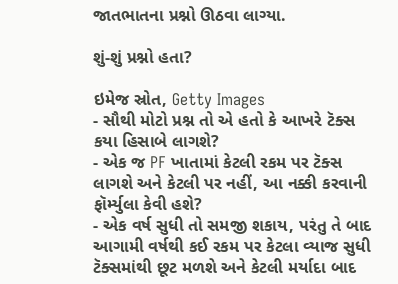જાતભાતના પ્રશ્નો ઊઠવા લાગ્યા.

શું-શું પ્રશ્નો હતા?

ઇમેજ સ્રોત, Getty Images
- સૌથી મોટો પ્રશ્ન તો એ હતો કે આખરે ટૅક્સ કયા હિસાબે લાગશે?
- એક જ PF ખાતામાં કેટલી રકમ પર ટૅક્સ લાગશે અને કેટલી પર નહીં, આ નક્કી કરવાની ફૉર્મ્યુલા કેવી હશે?
- એક વર્ષ સુધી તો સમજી શકાય, પરંતુ તે બાદ આગામી વર્ષથી કઈ રકમ પર કેટલા વ્યાજ સુધી ટૅક્સમાંથી છૂટ મળશે અને કેટલી મર્યાદા બાદ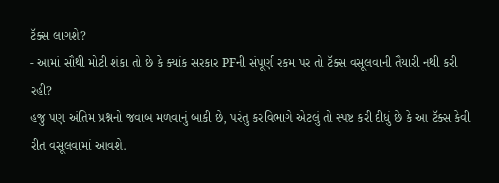ટૅક્સ લાગશે?
- આમાં સૌથી મોટી શંકા તો છે કે ક્યાંક સરકાર PFની સંપૂર્ણ રકમ પર તો ટૅક્સ વસૂલવાની તૈયારી નથી કરી રહી?
હજુ પણ અંતિમ પ્રશ્નનો જવાબ મળવાનું બાકી છે, પરંતુ કરવિભાગે એટલું તો સ્પષ્ટ કરી દીધું છે કે આ ટૅક્સ કેવી રીત વસૂલવામાં આવશે.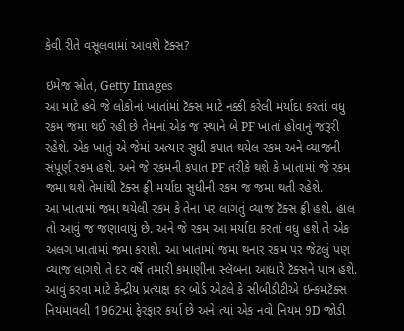કેવી રીતે વસૂલવામાં આવશે ટૅક્સ?

ઇમેજ સ્રોત, Getty Images
આ માટે હવે જે લોકોનાં ખાતાંમાં ટૅક્સ માટે નક્કી કરેલી મર્યાદા કરતાં વધુ રકમ જમા થઈ રહી છે તેમનાં એક જ સ્થાને બે PF ખાતાં હોવાનું જરૂરી રહેશે. એક ખાતું એ જેમાં અત્યાર સુધી કપાત થયેલ રકમ અને વ્યાજની સંપૂર્ણ રકમ હશે. અને જે રકમની કપાત PF તરીકે થશે કે ખાતામાં જે રકમ જમા થશે તેમાંથી ટૅક્સ ફ્રી મર્યાદા સુધીની રકમ જ જમા થતી રહેશે.
આ ખાતામાં જમા થયેલી રકમ કે તેના પર લાગતું વ્યાજ ટૅક્સ ફ્રી હશે. હાલ તો આવું જ જણાવાયું છે. અને જે રકમ આ મર્યાદા કરતાં વધુ હશે તે એક અલગ ખાતામાં જમા કરાશે. આ ખાતામાં જમા થનાર રકમ પર જેટલું પણ વ્યાજ લાગશે તે દર વર્ષે તમારી કમાણીના સ્લૅબના આધારે ટૅક્સને પાત્ર હશે.
આવું કરવા માટે કેન્દ્રીય પ્રત્યક્ષ કર બોર્ડ એટલે કે સીબીડીટીએ ઇન્કમટૅક્સ નિયમાવલી 1962માં ફેરફાર કર્યા છે અને ત્યાં એક નવો નિયમ 9D જોડી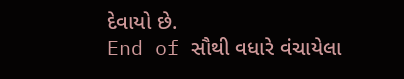દેવાયો છે.
End of સૌથી વધારે વંચાયેલા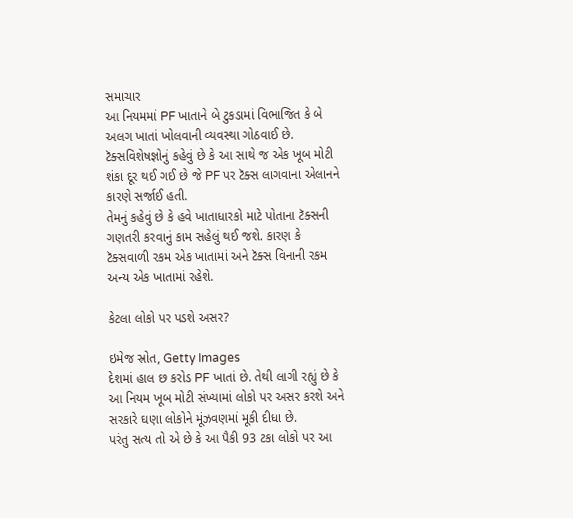સમાચાર
આ નિયમમાં PF ખાતાને બે ટુકડામાં વિભાજિત કે બે અલગ ખાતાં ખોલવાની વ્યવસ્થા ગોઠવાઈ છે. ટૅક્સવિશેષજ્ઞોનું કહેવું છે કે આ સાથે જ એક ખૂબ મોટી શંકા દૂર થઈ ગઈ છે જે PF પર ટૅક્સ લાગવાના એલાનને કારણે સર્જાઈ હતી.
તેમનું કહેવું છે કે હવે ખાતાધારકો માટે પોતાના ટૅક્સની ગણતરી કરવાનું કામ સહેલું થઈ જશે. કારણ કે ટૅક્સવાળી રકમ એક ખાતામાં અને ટૅક્સ વિનાની રકમ અન્ય એક ખાતામાં રહેશે.

કેટલા લોકો પર પડશે અસર?

ઇમેજ સ્રોત, Getty Images
દેશમાં હાલ છ કરોડ PF ખાતાં છે. તેથી લાગી રહ્યું છે કે આ નિયમ ખૂબ મોટી સંખ્યામાં લોકો પર અસર કરશે અને સરકારે ઘણા લોકોને મૂંઝવણમાં મૂકી દીધા છે.
પરંતુ સત્ય તો એ છે કે આ પૈકી 93 ટકા લોકો પર આ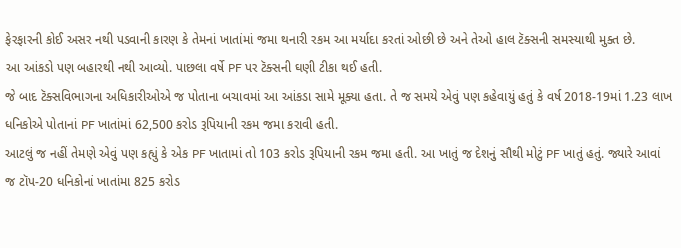ફેરફારની કોઈ અસર નથી પડવાની કારણ કે તેમનાં ખાતાંમાં જમા થનારી રકમ આ મર્યાદા કરતાં ઓછી છે અને તેઓ હાલ ટૅક્સની સમસ્યાથી મુક્ત છે.
આ આંકડો પણ બહારથી નથી આવ્યો. પાછલા વર્ષે PF પર ટૅક્સની ઘણી ટીકા થઈ હતી.
જે બાદ ટૅક્સવિભાગના અધિકારીઓએ જ પોતાના બચાવમાં આ આંકડા સામે મૂક્યા હતા. તે જ સમયે એવું પણ કહેવાયું હતું કે વર્ષ 2018-19માં 1.23 લાખ ધનિકોએ પોતાનાં PF ખાતાંમાં 62,500 કરોડ રૂપિયાની રકમ જમા કરાવી હતી.
આટલું જ નહીં તેમણે એવું પણ કહ્યું કે એક PF ખાતામાં તો 103 કરોડ રૂપિયાની રકમ જમા હતી. આ ખાતું જ દેશનું સૌથી મોટું PF ખાતું હતું. જ્યારે આવાં જ ટૉપ-20 ધનિકોનાં ખાતાંમા 825 કરોડ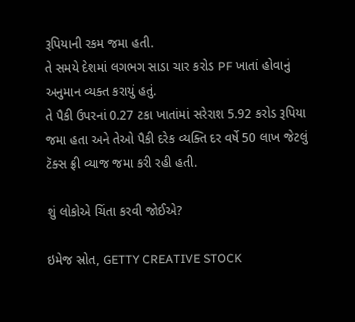રૂપિયાની રકમ જમા હતી.
તે સમયે દેશમાં લગભગ સાડા ચાર કરોડ PF ખાતાં હોવાનું અનુમાન વ્યક્ત કરાયું હતું.
તે પૈકી ઉપરનાં 0.27 ટકા ખાતાંમાં સરેરાશ 5.92 કરોડ રૂપિયા જમા હતા અને તેઓ પૈકી દરેક વ્યક્તિ દર વર્ષે 50 લાખ જેટલું ટૅક્સ ફ્રી વ્યાજ જમા કરી રહી હતી.

શું લોકોએ ચિંતા કરવી જોઈએ?

ઇમેજ સ્રોત, GETTY CREATIVE STOCK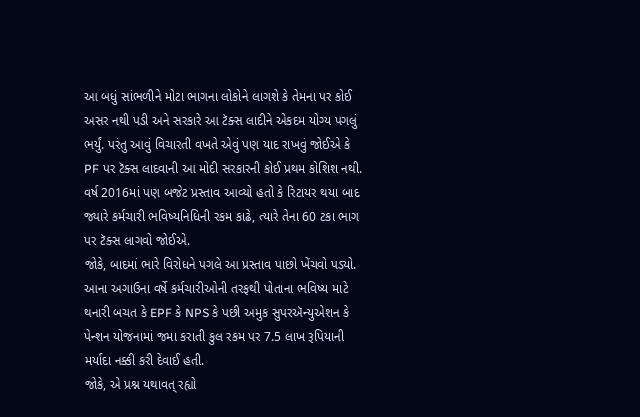આ બધું સાંભળીને મોટા ભાગના લોકોને લાગશે કે તેમના પર કોઈ અસર નથી પડી અને સરકારે આ ટૅક્સ લાદીને એકદમ યોગ્ય પગલું ભર્યું. પરંતુ આવું વિચારતી વખતે એવું પણ યાદ રાખવું જોઈએ કે PF પર ટૅક્સ લાદવાની આ મોદી સરકારની કોઈ પ્રથમ કોશિશ નથી.
વર્ષ 2016માં પણ બજેટ પ્રસ્તાવ આવ્યો હતો કે રિટાયર થયા બાદ જ્યારે કર્મચારી ભવિષ્યનિધિની રકમ કાઢે, ત્યારે તેના 60 ટકા ભાગ પર ટૅક્સ લાગવો જોઈએ.
જોકે, બાદમાં ભારે વિરોધને પગલે આ પ્રસ્તાવ પાછો ખેંચવો પડ્યો. આના અગાઉના વર્ષે કર્મચારીઓની તરફથી પોતાના ભવિષ્ય માટે થનારી બચત કે EPF કે NPS કે પછી અમુક સુપરઍન્યુએશન કે પેન્શન યોજનામાં જમા કરાતી કુલ રકમ પર 7.5 લાખ રૂપિયાની મર્યાદા નક્કી કરી દેવાઈ હતી.
જોકે, એ પ્રશ્ન યથાવત્ રહ્યો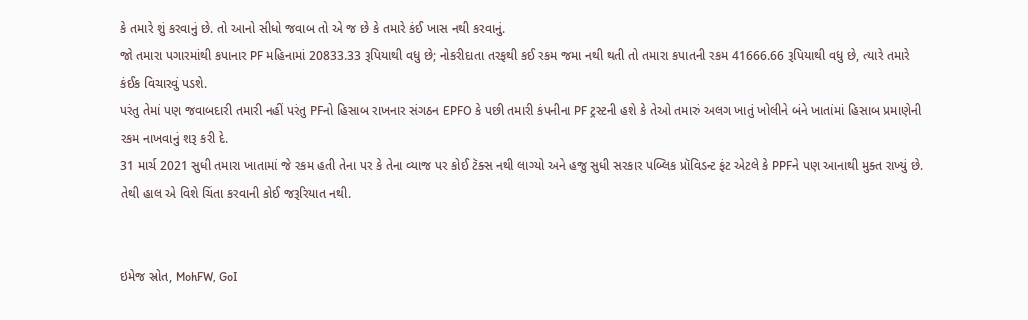કે તમારે શું કરવાનું છે. તો આનો સીધો જવાબ તો એ જ છે કે તમારે કંઈ ખાસ નથી કરવાનું.
જો તમારા પગારમાંથી કપાનાર PF મહિનામાં 20833.33 રૂપિયાથી વધુ છે; નોકરીદાતા તરફથી કઈ રકમ જમા નથી થતી તો તમારા કપાતની રકમ 41666.66 રૂપિયાથી વધુ છે, ત્યારે તમારે કંઈક વિચારવું પડશે.
પરંતુ તેમાં પણ જવાબદારી તમારી નહીં પરંતુ PFનો હિસાબ રાખનાર સંગઠન EPFO કે પછી તમારી કંપનીના PF ટ્રસ્ટની હશે કે તેઓ તમારું અલગ ખાતું ખોલીને બંને ખાતાંમાં હિસાબ પ્રમાણેની રકમ નાખવાનું શરૂ કરી દે.
31 માર્ચ 2021 સુધી તમારા ખાતામાં જે રકમ હતી તેના પર કે તેના વ્યાજ પર કોઈ ટૅક્સ નથી લાગ્યો અને હજુ સુધી સરકાર પબ્લિક પ્રૉવિડન્ટ ફંટ એટલે કે PPFને પણ આનાથી મુક્ત રાખ્યું છે. તેથી હાલ એ વિશે ચિંતા કરવાની કોઈ જરૂરિયાત નથી.


ઇમેજ સ્રોત, MohFW, GoI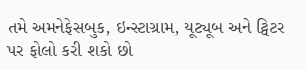તમે અમનેફેસબુક, ઇન્સ્ટાગ્રામ, યૂટ્યૂબ અને ટ્વિટર પર ફોલો કરી શકો છો